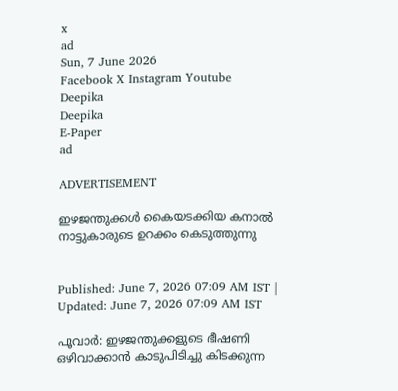x
ad
Sun, 7 June 2026
Facebook X Instagram Youtube
Deepika
Deepika
E-Paper
ad

ADVERTISEMENT

ഇഴജന്തുക്കൾ കൈയടക്കിയ കനാൽ നാട്ടുകാരുടെ ഉറക്കം കെടുത്തുന്നു


Published: June 7, 2026 07:09 AM IST | Updated: June 7, 2026 07:09 AM IST

പൂവാർ: ഇഴജന്തുക്കളുടെ ഭീഷണി ഒഴിവാക്കാൻ കാടുപിടിച്ചു കിടക്കുന്ന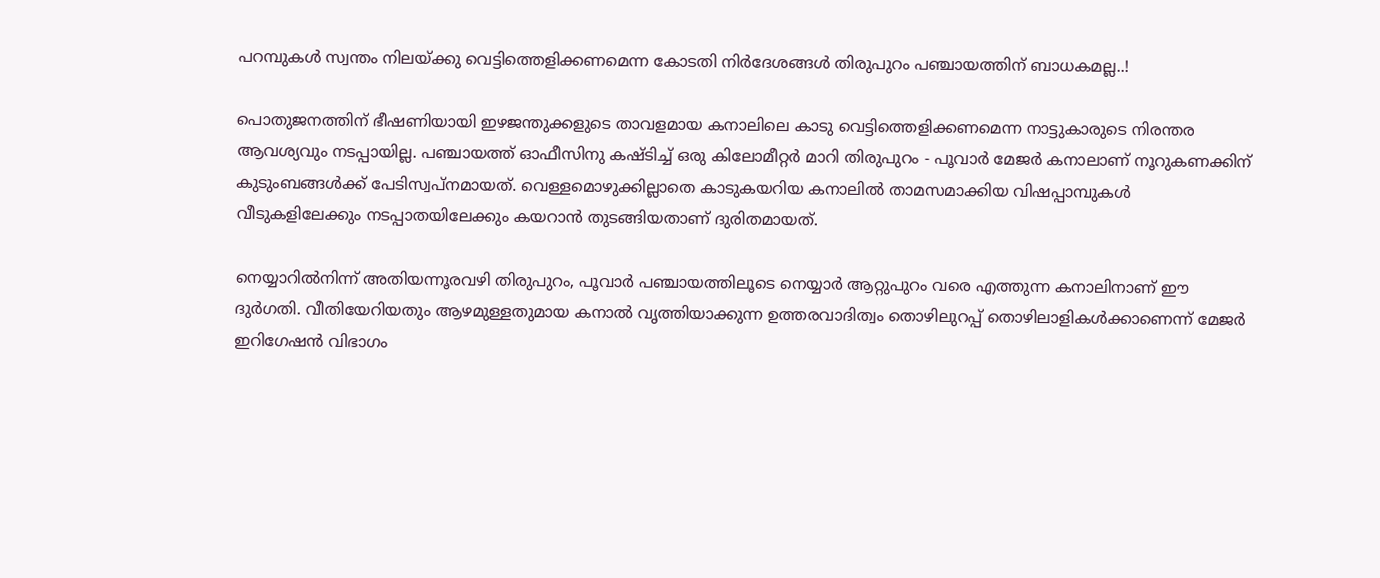പറമ്പുകൾ സ്വന്തം നിലയ്ക്കു വെട്ടിത്തെളിക്കണമെന്ന കോടതി നിർദേശങ്ങൾ തിരുപുറം പഞ്ചായത്തിന് ബാധകമല്ല..!

പൊതുജനത്തിന് ഭീഷണിയായി ഇഴജന്തുക്കളുടെ താവളമായ കനാലിലെ കാടു വെട്ടിത്തെളിക്കണമെന്ന നാട്ടുകാരുടെ നിരന്തര ആവശ്യവും നടപ്പായില്ല. പഞ്ചായത്ത് ഓഫീസിനു കഷ്ടിച്ച് ഒരു കിലോമീറ്റർ മാറി തിരുപുറം - പൂവാർ മേജർ കനാലാണ് നൂറുകണക്കിന് കുടുംബങ്ങൾക്ക് പേടിസ്വപ്‌നമായത്. വെള്ളമൊഴുക്കില്ലാതെ കാടുകയറിയ കനാലിൽ താമസമാക്കിയ വിഷപ്പാമ്പുകൾ വീടുകളിലേക്കും നടപ്പാതയിലേക്കും കയറാൻ തുടങ്ങിയതാണ് ദുരിതമായത്.

നെയ്യാറിൽനിന്ന് അതിയന്നൂരവഴി തിരുപുറം, പൂവാർ പഞ്ചായത്തിലൂടെ നെയ്യാർ ആറ്റുപുറം വരെ എത്തുന്ന കനാലിനാണ് ഈ ദുർഗതി. വീതിയേറിയതും ആഴമുള്ളതുമായ കനാൽ വൃത്തിയാക്കുന്ന ഉത്തരവാദിത്വം തൊഴിലുറപ്പ് തൊഴിലാളികൾക്കാണെന്ന് മേജർ ഇറിഗേഷൻ വിഭാഗം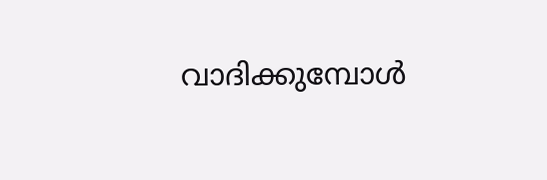വാദിക്കുമ്പോൾ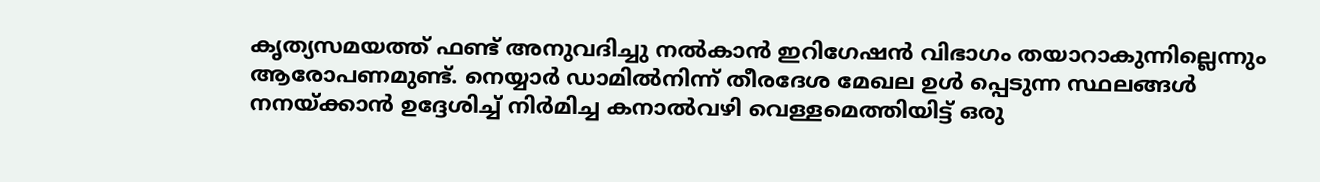കൃത്യസമയത്ത് ഫണ്ട് അനുവദിച്ചു നൽകാൻ ഇറിഗേഷൻ വിഭാഗം തയാറാകുന്നില്ലെന്നും ആരോപണമുണ്ട്. നെയ്യാർ ഡാമിൽനിന്ന് തീരദേശ മേഖല ഉൾ പ്പെടുന്ന സ്ഥലങ്ങൾ നനയ്ക്കാൻ ഉദ്ദേശിച്ച് നിർമിച്ച കനാൽവഴി വെള്ളമെത്തിയിട്ട് ഒരു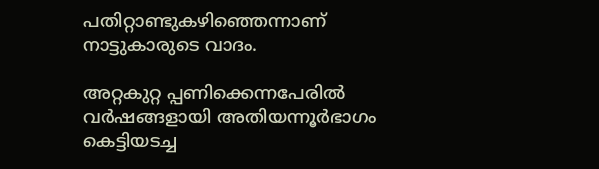പതിറ്റാണ്ടുകഴിഞ്ഞെന്നാണ് നാട്ടുകാരുടെ വാദം.

അറ്റകുറ്റ പ്പണിക്കെന്നപേരിൽ വർഷങ്ങളായി അതിയന്നൂർഭാഗം കെട്ടിയടച്ച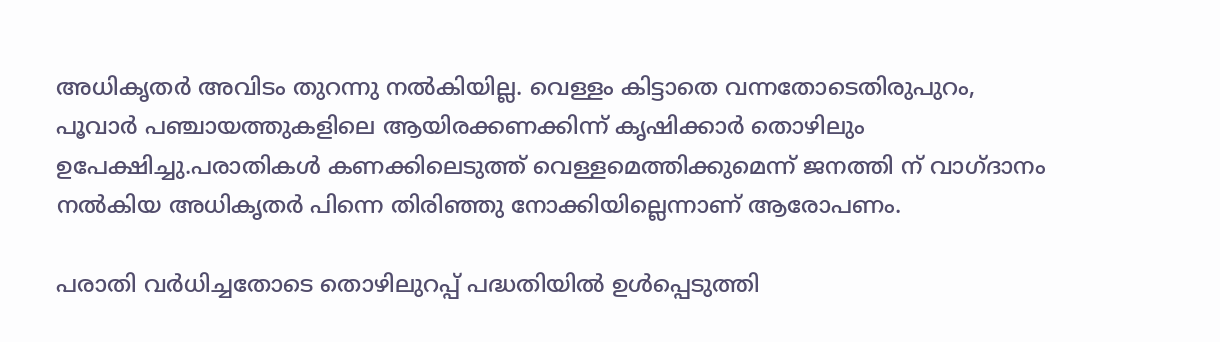അധികൃതർ അവിടം തുറന്നു നൽകിയില്ല. വെള്ളം കിട്ടാതെ വന്നതോടെതിരുപുറം, പൂവാർ പഞ്ചായത്തുകളിലെ ആയിരക്കണക്കിന്ന് കൃഷിക്കാർ തൊഴിലും ഉപേക്ഷിച്ചു.പരാതികൾ കണക്കിലെടുത്ത് വെള്ളമെത്തിക്കുമെന്ന് ജനത്തി ന് വാഗ്ദാനം നൽകിയ അധികൃതർ പിന്നെ തിരിഞ്ഞു നോക്കിയില്ലെന്നാണ് ആരോപണം.

പരാതി വർധിച്ചതോടെ തൊഴിലുറപ്പ് പദ്ധതിയിൽ ഉൾപ്പെടുത്തി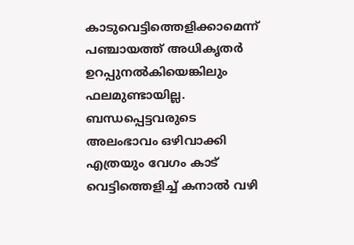കാടുവെട്ടിത്തെളിക്കാമെന്ന് പഞ്ചായത്ത് അധികൃതർ ഉറപ്പുനൽകിയെങ്കിലും ഫലമുണ്ടായില്ല. ബന്ധപ്പെട്ടവരുടെ അലംഭാവം ഒഴിവാക്കി എത്രയും വേഗം കാട് വെട്ടിത്തെളിച്ച് കനാൽ വഴി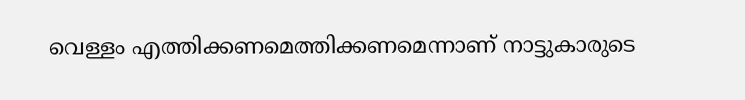വെള്ളം എത്തിക്കണമെത്തിക്കണമെന്നാണ് നാട്ടുകാരുടെ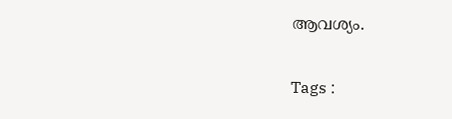ആവശ്യം.

Tags :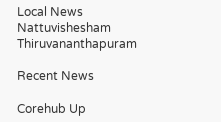Local News Nattuvishesham Thiruvananthapuram

Recent News

Corehub Up